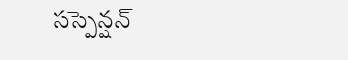సస్పెన్షన్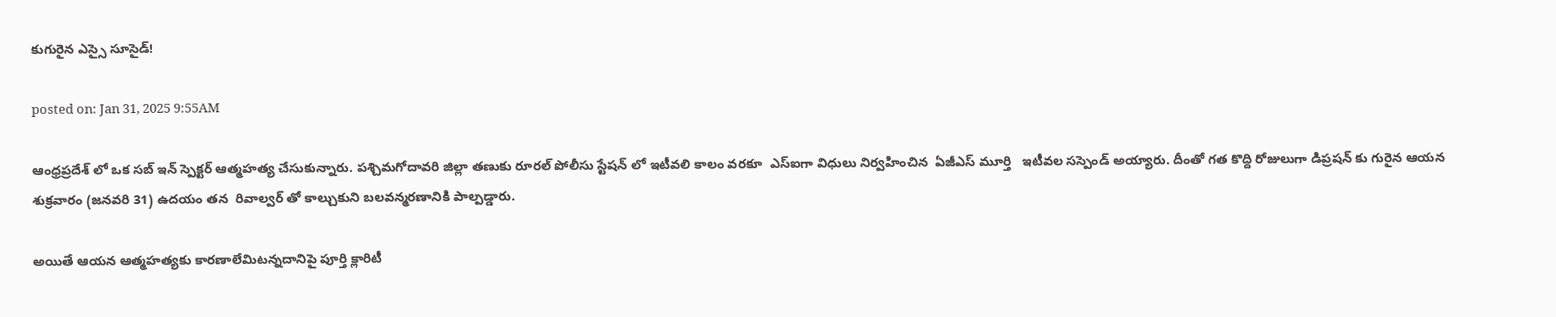కుగురైన ఎస్సై సూసైడ్‌!

posted on: Jan 31, 2025 9:55AM

ఆంధ్రప్రదేశ్ లో ఒక సబ్ ఇన్ స్పెక్టర్ ఆత్మహత్య చేసుకున్నారు. పశ్చిమగోదావరి జిల్లా తణుకు రూరల్ పోలీసు స్టేషన్ లో ఇటీవలి కాలం వరకూ  ఎస్ఐగా విధులు నిర్వహించిన  ఏజీఎస్ మూర్తి   ఇటీవల సస్పెండ్ అయ్యారు. దీంతో గత కొద్ది రోజులుగా డిప్రషన్ కు గురైన ఆయన శుక్రవారం (జనవరి 31) ఉదయం తన  రివాల్వర్ తో కాల్చుకుని బలవన్మరణానికి పాల్పడ్డారు.

అయితే ఆయన ఆత్మహత్యకు కారణాలేమిటన్నదానిపై పూర్తి క్లారిటీ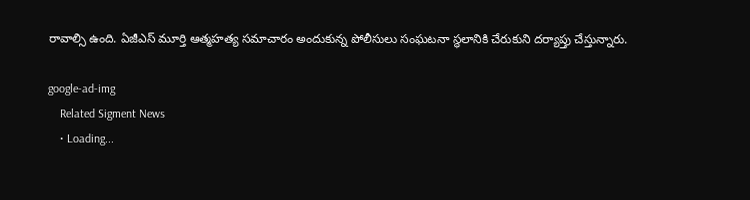రావాల్సి ఉంది. ఏజీఎస్ మూర్తి ఆత్మహత్య సమాచారం అందుకున్న పోలీసులు సంఘటనా స్థలానికి చేరుకుని దర్యాప్తు చేస్తున్నారు.

google-ad-img
    Related Sigment News
    • Loading...